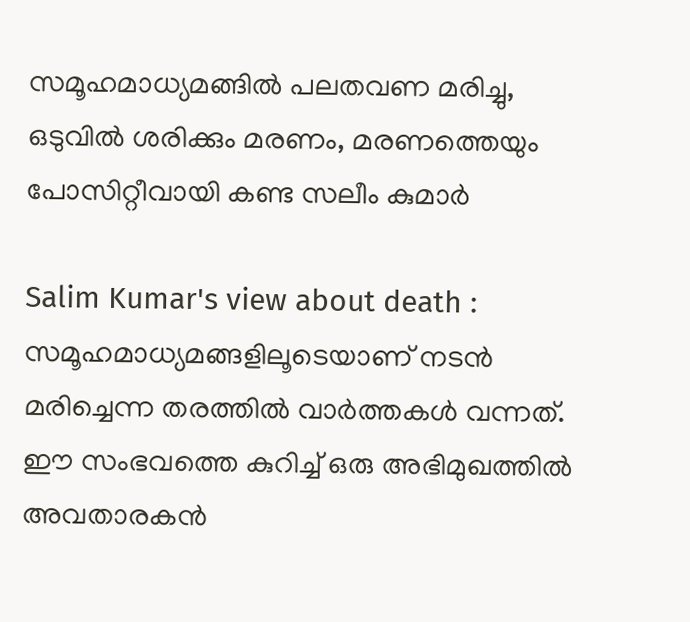സമൂഹമാധ്യമങ്ങില്‍ പലതവണ മരിച്ചു, ഒടുവില്‍ ശരിക്കും മരണം, മരണത്തെയും പോസിറ്റീവായി കണ്ട സലീം കുമാര്‍

Salim Kumar's view about death : സമൂഹമാധ്യമങ്ങളിലൂടെയാണ് നടന്‍ മരിച്ചെന്ന തരത്തില്‍ വാര്‍ത്തകള്‍ വന്നത്. ഈ സംഭവത്തെ കുറിച്ച് ഒരു അഭിമുഖത്തില്‍ അവതാരകന്‍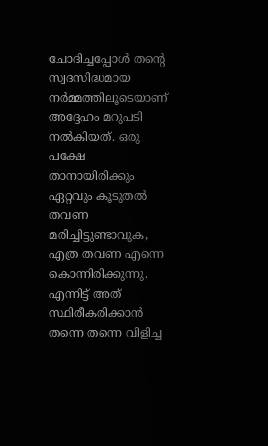ചോദിച്ചപ്പോള്‍ തന്റെ സ്വദസിദ്ധമായ നര്‍മ്മത്തിലൂടെയാണ് അദ്ദേഹം മറുപടി നല്‍കിയത്. ഒരു പക്ഷേ താനായിരിക്കും ഏറ്റവും കൂടുതല്‍ തവണ മരിച്ചിട്ടുണ്ടാവുക, എത്ര തവണ എന്നെ കൊന്നിരിക്കുന്നു. എന്നിട്ട് അത് സ്ഥിരീകരിക്കാന്‍ തന്നെ തന്നെ വിളിച്ച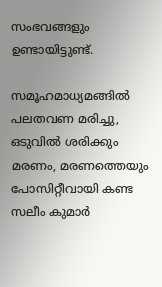സംഭവങ്ങളും ഉണ്ടായിട്ടുണ്ട്.

സമൂഹമാധ്യമങ്ങില്‍ പലതവണ മരിച്ചു, ഒടുവില്‍ ശരിക്കും മരണം, മരണത്തെയും പോസിറ്റീവായി കണ്ട സലീം കുമാര്‍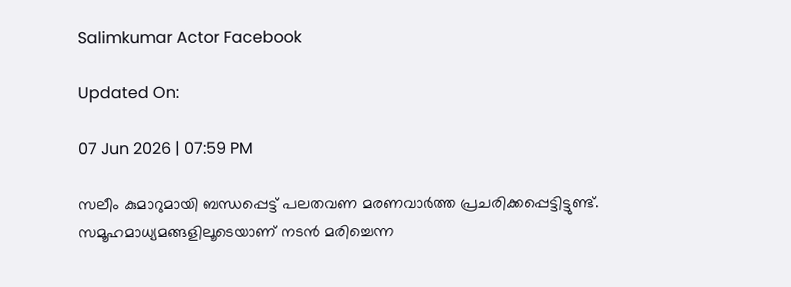Salimkumar Actor Facebook

Updated On:

07 Jun 2026 | 07:59 PM

സലീം കുമാറുമായി ബന്ധപ്പെട്ട് പലതവണ മരണവാര്‍ത്ത പ്രചരിക്കപ്പെട്ടിട്ടുണ്ട്. സമൂഹമാധ്യമങ്ങളിലൂടെയാണ് നടന്‍ മരിച്ചെന്ന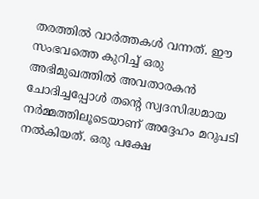തരത്തില്‍ വാര്‍ത്തകള്‍ വന്നത്. ഈ സംഭവത്തെ കുറിച്ച് ഒരു അഭിമുഖത്തില്‍ അവതാരകന്‍ ചോദിച്ചപ്പോള്‍ തന്റെ സ്വദസിദ്ധമായ നര്‍മ്മത്തിലൂടെയാണ് അദ്ദേഹം മറുപടി നല്‍കിയത്. ഒരു പക്ഷേ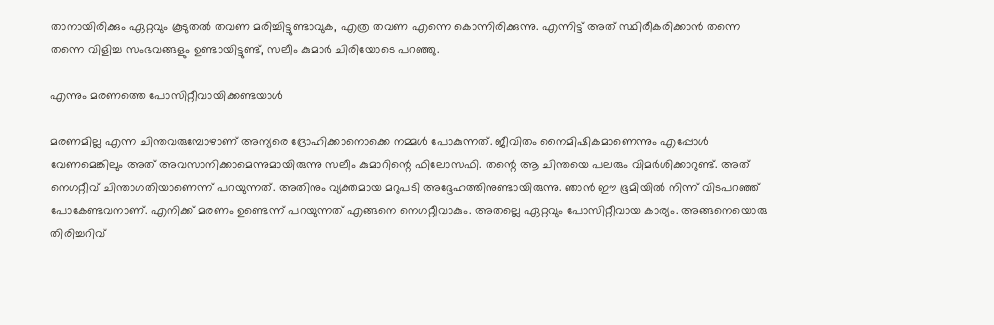താനായിരിക്കും ഏറ്റവും കൂടുതല്‍ തവണ മരിച്ചിട്ടുണ്ടാവുക, എത്ര തവണ എന്നെ കൊന്നിരിക്കുന്നു. എന്നിട്ട് അത് സ്ഥിരീകരിക്കാന്‍ തന്നെ തന്നെ വിളിച്ച സംഭവങ്ങളും ഉണ്ടായിട്ടുണ്ട്, സലീം കുമാര്‍ ചിരിയോടെ പറഞ്ഞു.

എന്നും മരണത്തെ പോസിറ്റീവായിക്കണ്ടയാള്‍

മരണമില്ല എന്ന ചിന്തവരുമ്പോഴാണ് അന്യരെ ദ്രോഹിക്കാനൊക്കെ നമ്മള്‍ പോകുന്നത്. ജീവിതം നൈമിഷികമാണെന്നും എപ്പോള്‍ വേണമെങ്കിലും അത് അവസാനിക്കാമെന്നുമായിരുന്നു സലീം കുമാറിന്റെ ഫിലോസഫി. തന്റെ ആ ചിന്തയെ പലരും വിമര്‍ശിക്കാറുണ്ട്. അത് നെഗറ്റീവ് ചിന്താഗതിയാണെന്ന് പറയുന്നത്. അതിനും വ്യക്തമായ മറുപടി അദ്ദേഹത്തിനുണ്ടായിരുന്നു. ഞാന്‍ ഈ ഭൂമിയില്‍ നിന്ന് വിടപറഞ്ഞ് പോകേണ്ടവനാണ്. എനിക്ക് മരണം ഉണ്ടെന്ന് പറയുന്നത് എങ്ങനെ നെഗറ്റീവാകും. അതല്ലെ ഏറ്റവും പോസിറ്റീവായ കാര്യം. അങ്ങനെയൊരു തിരിച്ചറിവ്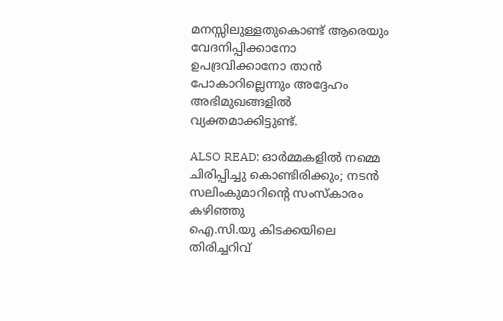മനസ്സിലുള്ളതുകൊണ്ട് ആരെയും വേദനിപ്പിക്കാനോ ഉപദ്രവിക്കാനോ താന്‍ പോകാറില്ലെന്നും അദ്ദേഹം അഭിമുഖങ്ങളില്‍ വ്യക്തമാക്കിട്ടുണ്ട്.

ALSO READ: ഓർമ്മകളിൽ നമ്മെ ചിരിപ്പിച്ചു കൊണ്ടിരിക്കും; നടൻ സലിംകുമാറിന്റെ സംസ്കാരം കഴിഞ്ഞു
ഐ.സി.യു കിടക്കയിലെ തിരിച്ചറിവ്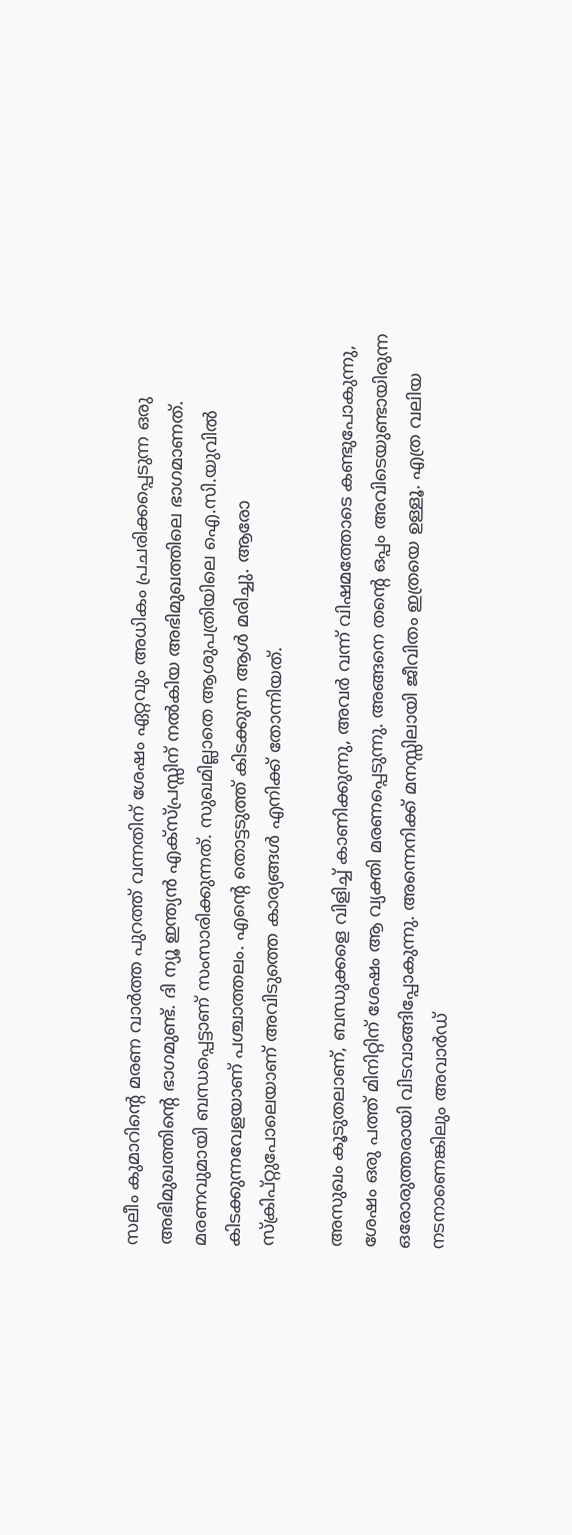സലീം കുമാറിന്റെ മരണ വാര്‍ത്ത പുറത്ത് വന്നതിന് ശേഷം ഏറ്റവും അധികം പ്രചരിക്കപ്പെടുന്ന ഒരു അഭിമുഖത്തിന്റെ ഭാഗമുണ്ട്. ദി ന്യൂ ഇന്ത്യന്‍ എക്‌സ്പ്രസ്സിന് നല്‍കിയ അഭിമുഖത്തിലെ ഭാഗമാണത്. മരണവുമായി ബന്ധപ്പെട്ടാണ് സംസാരിക്കുന്നത്. സുഖമില്ലാതെ ആശുപത്രിയിലെ ഐ.സി.യുവില്‍ കിടക്കുന്നവേളയാണ് പശ്ചാത്തലം. എന്റെ തൊട്ടടുത്ത് കിടക്കുന്ന ആള്‍ മരിച്ചു. ആരോ സ്‌ക്രിപ്റ്റുപോലെയാണ് അവിടുത്തെ കാര്യങ്ങള്‍ എനിക്ക് തോന്നിയത്.

അസുഖം കൂടുതലാണ്, ബന്ധുക്കളെ വിളിച്ച് കാണിക്കുന്നു, അവര്‍ വന്ന് വിഷമത്തോടെ കണ്ടുപോകുന്നു, ശേഷം ഒരു പത്ത് മിനിറ്റിന് ശേഷം ആ വ്യക്തി മരണപ്പെടുന്നു. അങ്ങനെ തന്റെ ഒപ്പം അവിടെയുണ്ടായിരുന്ന ഒരോരുത്തരായി വിടവാങ്ങിപ്പോകുന്നു. അന്നെനിക്ക് മനസ്സിലായി ജീവിതം ഇത്രയെ ഉള്ളൂ. എത്ര വലിയ നടനാണെങ്കിലും അവാര്‍ഡ്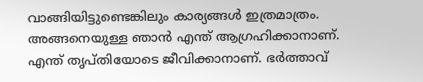വാങ്ങിയിട്ടുണ്ടെങ്കിലും കാര്യങ്ങള്‍ ഇത്രമാത്രം. അങ്ങനെയുള്ള ഞാന്‍ എന്ത് ആഗ്രഹിക്കാനാണ്. എന്ത് തൃപ്തിയോടെ ജീവിക്കാനാണ്. ഭര്‍ത്താവ്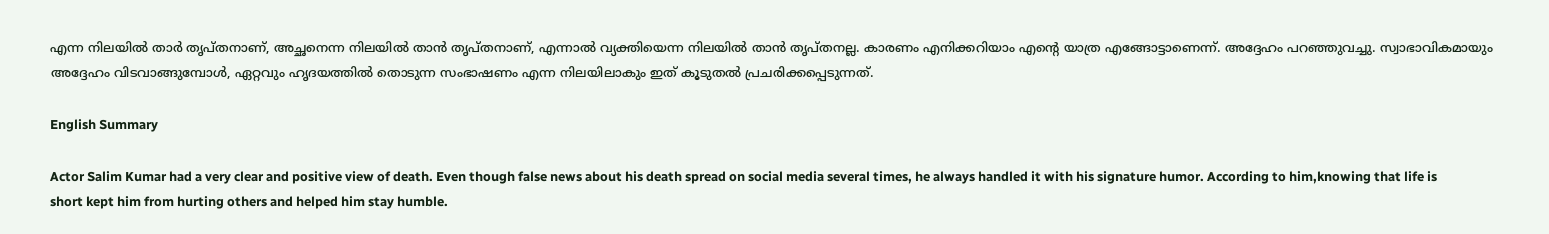എന്ന നിലയില്‍ താര്‍ തൃപ്തനാണ്, അച്ഛനെന്ന നിലയില്‍ താന്‍ തൃപ്തനാണ്, എന്നാല്‍ വ്യക്തിയെന്ന നിലയില്‍ താന്‍ തൃപ്തനല്ല. കാരണം എനിക്കറിയാം എന്റെ യാത്ര എങ്ങോട്ടാണെന്ന്. അദ്ദേഹം പറഞ്ഞുവച്ചു. സ്വാഭാവികമായും അദ്ദേഹം വിടവാങ്ങുമ്പോള്‍, ഏറ്റവും ഹൃദയത്തില്‍ തൊടുന്ന സംഭാഷണം എന്ന നിലയിലാകും ഇത് കൂടുതല്‍ പ്രചരിക്കപ്പെടുന്നത്.

English Summary

Actor Salim Kumar had a very clear and positive view of death. Even though false news about his death spread on social media several times, he always handled it with his signature humor. According to him,knowing that life is short kept him from hurting others and helped him stay humble.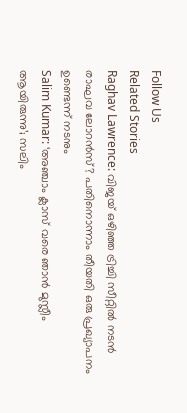Follow Us
Related Stories
Raghav Lawrence: വിജയ് ഒഴിഞ്ഞ ട്രിച്ചി സീറ്റിൽ നടൻ രാഘവ ലോറൻസ്? പതിനൊന്നാം തീയതി ഒരു പ്രഖ്യാപനം ഉണ്ടെന്ന് നടനും
Salim Kumar: ‘അഞ്ചാം ക്ലാസ് വരെ ഞാൻ മുസ്ലീം ആയിരുന്നു’; സലിം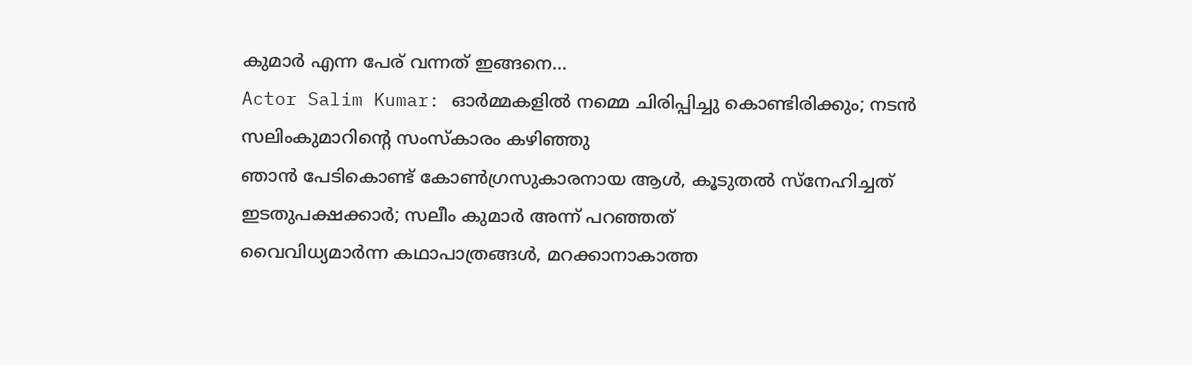കുമാർ എന്ന പേര് വന്നത് ഇങ്ങനെ…
Actor Salim Kumar: ഓർമ്മകളിൽ നമ്മെ ചിരിപ്പിച്ചു കൊണ്ടിരിക്കും; നടൻ സലിംകുമാറിന്റെ സംസ്കാരം കഴിഞ്ഞു
ഞാന്‍ പേടികൊണ്ട് കോണ്‍ഗ്രസുകാരനായ ആള്‍, കൂടുതല്‍ സ്‌നേഹിച്ചത് ഇടതുപക്ഷക്കാര്‍; സലീം കുമാര്‍ അന്ന് പറഞ്ഞത്
വൈവിധ്യമാര്‍ന്ന കഥാപാത്രങ്ങള്‍, മറക്കാനാകാത്ത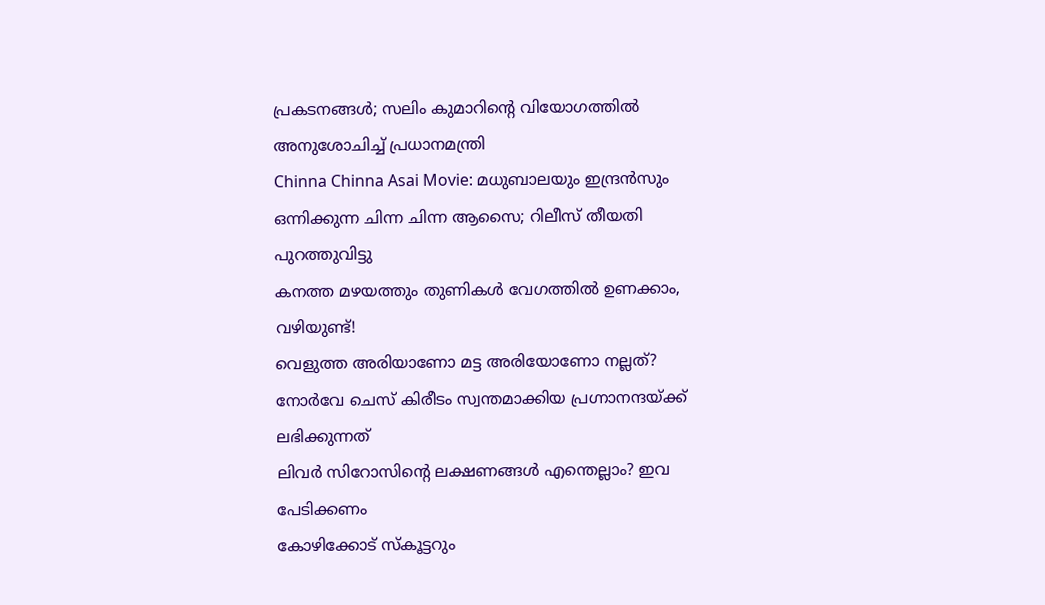പ്രകടനങ്ങള്‍; സലിം കുമാറിന്റെ വിയോഗത്തില്‍ അനുശോചിച്ച് പ്രധാനമന്ത്രി
Chinna Chinna Asai Movie: മധുബാലയും ഇന്ദ്രൻസും ഒന്നിക്കുന്ന ചിന്ന ചിന്ന ആസൈ; റിലീസ് തീയതി പുറത്തുവിട്ടു
കനത്ത മഴയത്തും തുണികൾ വേഗത്തിൽ ഉണക്കാം, വഴിയുണ്ട്!
വെളുത്ത അരിയാണോ മട്ട അരിയോണോ നല്ലത്?
നോര്‍വേ ചെസ് കിരീടം സ്വന്തമാക്കിയ പ്രഗ്നാനന്ദയ്ക്ക് ലഭിക്കുന്നത്
ലിവര്‍ സിറോസിന്റെ ലക്ഷണങ്ങള്‍ എന്തെല്ലാം? ഇവ പേടിക്കണം
കോഴിക്കോട് സ്‌കൂട്ടറും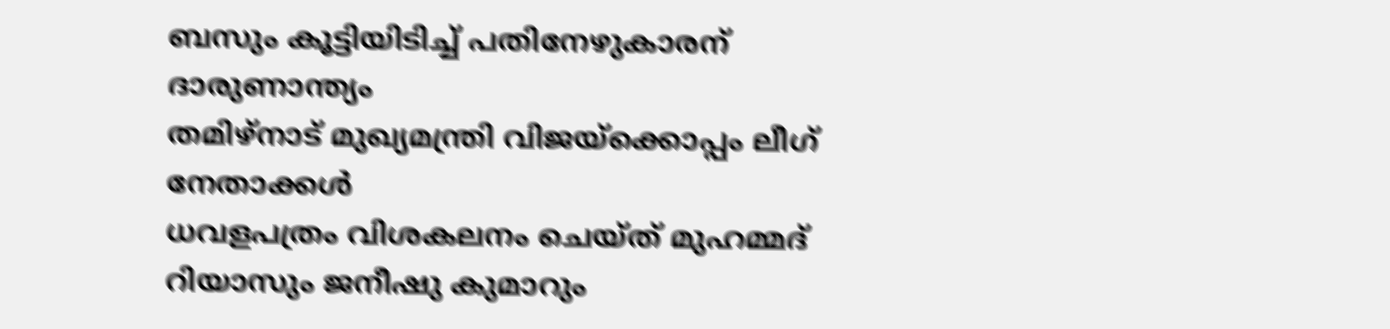ബസും കൂട്ടിയിടിച്ച് പതിനേഴുകാരന് ദാരുണാന്ത്യം
തമിഴ്നാട് മുഖ്യമന്ത്രി വിജയ്ക്കൊപ്പം ലീഗ് നേതാക്കൾ
ധവളപത്രം വിശകലനം ചെയ്ത് മുഹമ്മദ് റിയാസും ജനീഷു കുമാറും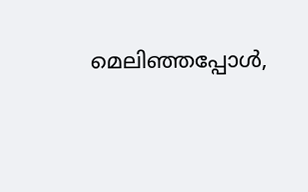മെലിഞ്ഞപ്പോൾ,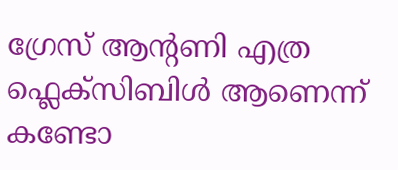ഗ്രേസ് ആൻ്റണി എത്ര ഫ്ലെക്സിബിൾ ആണെന്ന് കണ്ടോ